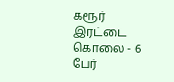கரூர் இரட்டை கொலை - 6 பேர்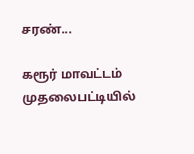சரண்...

கரூர் மாவட்டம் முதலைபட்டியில்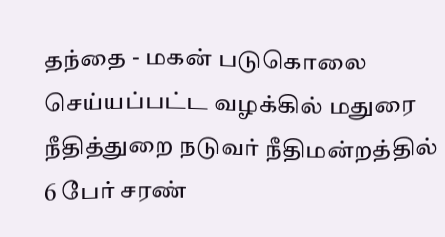தந்தை - மகன் படுகொலை செய்யப்பட்ட வழக்கில் மதுரை நீதித்துறை நடுவர் நீதிமன்றத்தில் 6 பேர் சரண்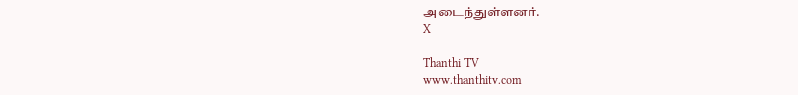அடைந்துள்ளனர்.
X

Thanthi TV
www.thanthitv.com